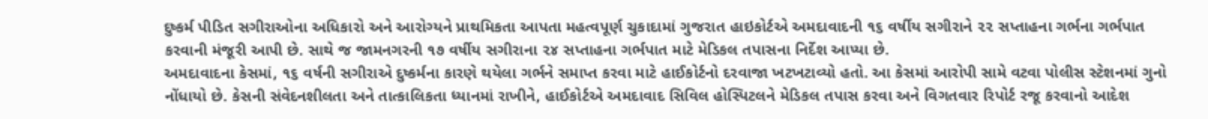દુષ્કર્મ પીડિત સગીરાઓના અધિકારો અને આરોગ્યને પ્રાથમિકતા આપતા મહત્વપૂર્ણ ચુકાદામાં ગુજરાત હાઇકોર્ટએ અમદાવાદની ૧૬ વર્ષીય સગીરાને ૨૨ સપ્તાહના ગર્ભના ગર્ભપાત કરવાની મંજૂરી આપી છે. સાથે જ જામનગરની ૧૭ વર્ષીય સગીરાના ૨૪ સપ્તાહના ગર્ભપાત માટે મેડિકલ તપાસના નિર્દેશ આપ્યા છે.
અમદાવાદના કેસમાં, ૧૬ વર્ષની સગીરાએ દુષ્કર્મના કારણે થયેલા ગર્ભને સમાપ્ત કરવા માટે હાઈકોર્ટનો દરવાજા ખટખટાવ્યો હતો. આ કેસમાં આરોપી સામે વટવા પોલીસ સ્ટેશનમાં ગુનો નોંધાયો છે. કેસની સંવેદનશીલતા અને તાત્કાલિકતા ધ્યાનમાં રાખીને, હાઈકોર્ટએ અમદાવાદ સિવિલ હોસ્પિટલને મેડિકલ તપાસ કરવા અને વિગતવાર રિપોર્ટ રજૂ કરવાનો આદેશ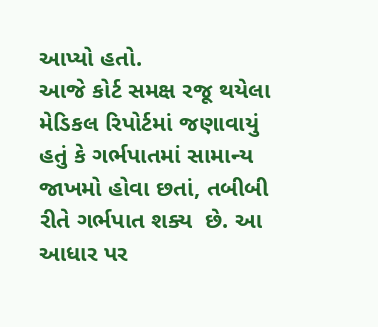આપ્યો હતો.
આજે કોર્ટ સમક્ષ રજૂ થયેલા મેડિકલ રિપોર્ટમાં જણાવાયું હતું કે ગર્ભપાતમાં સામાન્ય જાખમો હોવા છતાં, તબીબી રીતે ગર્ભપાત શક્ય  છે. આ આધાર પર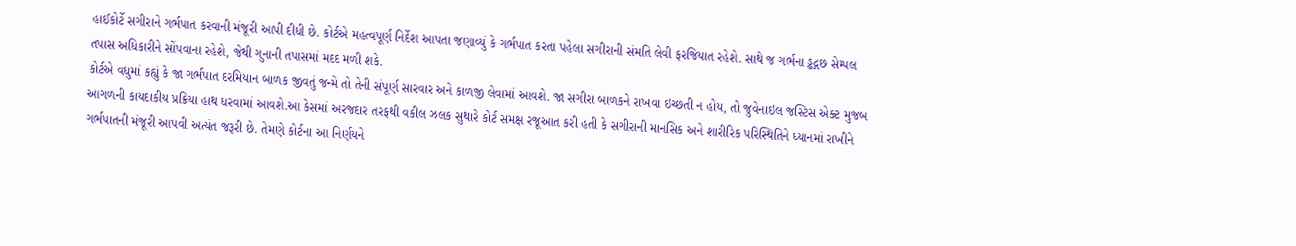હાઈકોર્ટે સગીરાને ગર્ભપાત કરવાની મંજૂરી આપી દીધી છે. કોર્ટએ મહત્વપૂર્ણ નિર્દેશ આપતા જણાવ્યું કે ગર્ભપાત કરતા પહેલા સગીરાની સંમતિ લેવી ફરજિયાત રહેશે. સાથે જ ગર્ભના ડ્ઢદ્ગછ સેમ્પલ તપાસ અધિકારીને સોંપવાના રહેશે, જેથી ગુનાની તપાસમાં મદદ મળી શકે.
કોર્ટએ વધુમાં કહ્યું કે જા ગર્ભપાત દરમિયાન બાળક જીવતું જન્મે તો તેની સંપૂર્ણ સારવાર અને કાળજી લેવામાં આવશે. જા સગીરા બાળકને રાખવા ઇચ્છતી ન હોય, તો જુવેનાઇલ જસ્ટિસ એક્ટ મુજબ આગળની કાયદાકીય પ્રક્રિયા હાથ ધરવામાં આવશે.આ કેસમાં અરજદાર તરફથી વકીલ ઝલક સુથારે કોર્ટ સમક્ષ રજૂઆત કરી હતી કે સગીરાની માનસિક અને શારીરિક પરિસ્થિતિને ધ્યાનમાં રાખીને ગર્ભપાતની મંજૂરી આપવી અત્યંત જરૂરી છે. તેમણે કોર્ટના આ નિર્ણયને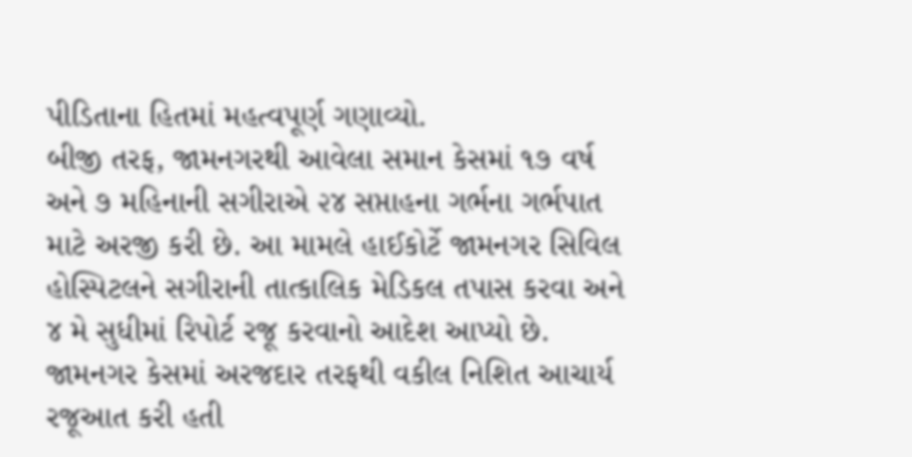પીડિતાના હિતમાં મહત્વપૂર્ણ ગણાવ્યો.
બીજી તરફ, જામનગરથી આવેલા સમાન કેસમાં ૧૭ વર્ષ અને ૭ મહિનાની સગીરાએ ૨૪ સપ્તાહના ગર્ભના ગર્ભપાત માટે અરજી કરી છે. આ મામલે હાઈકોર્ટે જામનગર સિવિલ હોસ્પિટલને સગીરાની તાત્કાલિક મેડિકલ તપાસ કરવા અને ૪ મે સુધીમાં રિપોર્ટ રજૂ કરવાનો આદેશ આપ્યો છે. જામનગર કેસમાં અરજદાર તરફથી વકીલ નિશિત આચાર્ય રજૂઆત કરી હતી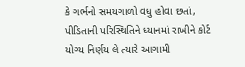કે ગર્ભનો સમયગાળો વધુ હોવા છતાં, પીડિતાની પરિસ્થિતિને ધ્યાનમાં રાખીને કોર્ટ યોગ્ય નિર્ણય લે ત્યારે આગામી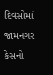દિવસોમાં જામનગર કેસનો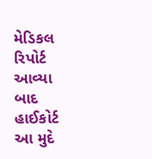મેડિકલ રિપોર્ટ આવ્યા બાદ હાઈકોર્ટ આ મુદે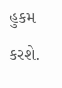હુકમ કરશે.